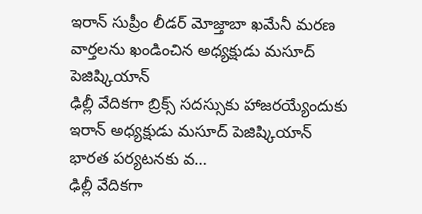ఇరాన్ సుప్రీం లీడర్ మోజ్తాబా ఖమేనీ మరణ వార్తలను ఖండించిన అధ్యక్షుడు మసూద్ పెజిష్కియాన్
ఢిల్లీ వేదికగా బ్రిక్స్ సదస్సుకు హాజరయ్యేందుకు ఇరాన్ అధ్యక్షుడు మసూద్ పెజిష్కియాన్ భారత పర్యటనకు వ…
ఢిల్లీ వేదికగా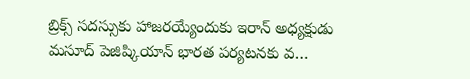బ్రిక్స్ సదస్సుకు హాజరయ్యేందుకు ఇరాన్ అధ్యక్షుడు మసూద్ పెజిష్కియాన్ భారత పర్యటనకు వ…